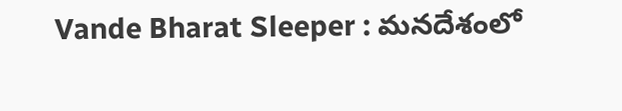Vande Bharat Sleeper : మనదేశంలో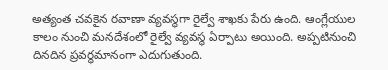అత్యంత చవకైన రవాణా వ్యవస్థగా రైల్వే శాఖకు పేరు ఉంది. ఆంగ్లేయుల కాలం నుంచి మనదేశంలో రైల్వే వ్యవస్థ ఏర్పాటు అయింది. అప్పటినుంచి దినదిన ప్రవర్ధమానంగా ఎదుగుతుంది.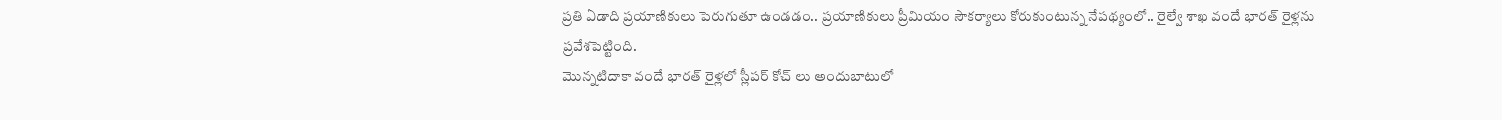ప్రతి ఏడాది ప్రయాణికులు పెరుగుతూ ఉండడం.. ప్రయాణికులు ప్రీమియం సౌకర్యాలు కోరుకుంటున్న నేపథ్యంలో.. రైల్వే శాఖ వందే భారత్ రైళ్లను ప్రవేశపెట్టింది.
మొన్నటిదాకా వందే భారత్ రైళ్లలో స్లీపర్ కోచ్ లు అందుబాటులో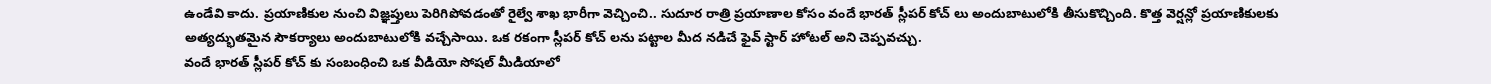ఉండేవి కాదు. ప్రయాణికుల నుంచి విజ్ఞప్తులు పెరిగిపోవడంతో రైల్వే శాఖ భారీగా వెచ్చించి.. సుదూర రాత్రి ప్రయాణాల కోసం వందే భారత్ స్లీపర్ కోచ్ లు అందుబాటులోకి తీసుకొచ్చింది. కొత్త వెర్షన్లో ప్రయాణికులకు అత్యద్భుతమైన సౌకర్యాలు అందుబాటులోకి వచ్చేసాయి. ఒక రకంగా స్లీపర్ కోచ్ లను పట్టాల మీద నడిచే ఫైవ్ స్టార్ హోటల్ అని చెప్పవచ్చు.
వందే భారత్ స్లీపర్ కోచ్ కు సంబంధించి ఒక వీడియో సోషల్ మీడియాలో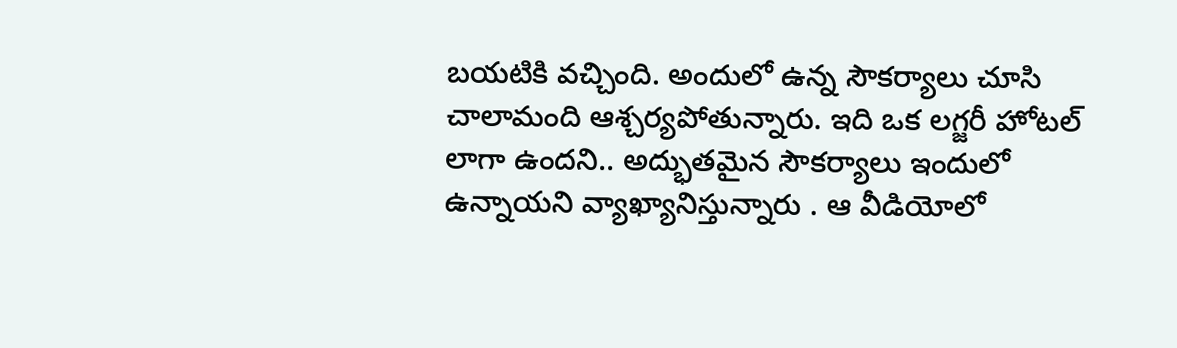బయటికి వచ్చింది. అందులో ఉన్న సౌకర్యాలు చూసి చాలామంది ఆశ్చర్యపోతున్నారు. ఇది ఒక లగ్జరీ హోటల్ లాగా ఉందని.. అద్భుతమైన సౌకర్యాలు ఇందులో ఉన్నాయని వ్యాఖ్యానిస్తున్నారు . ఆ వీడియోలో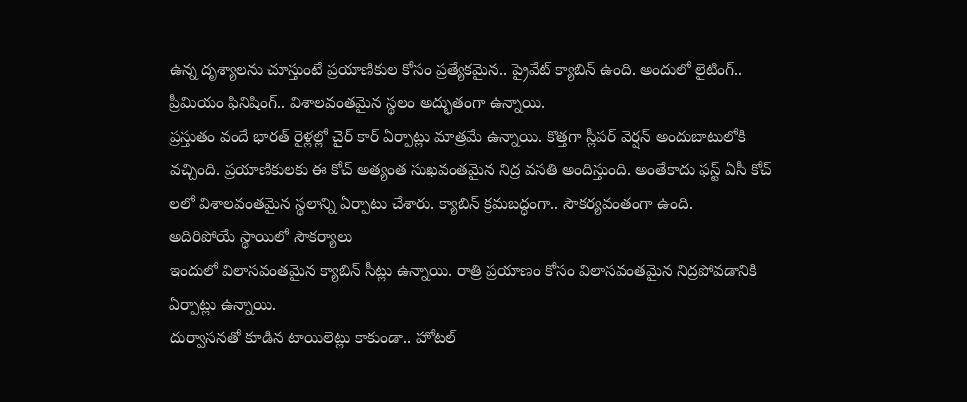ఉన్న దృశ్యాలను చూస్తుంటే ప్రయాణికుల కోసం ప్రత్యేకమైన.. ప్రైవేట్ క్యాబిన్ ఉంది. అందులో లైటింగ్.. ప్రీమియం ఫినిషింగ్.. విశాలవంతమైన స్థలం అద్భుతంగా ఉన్నాయి.
ప్రస్తుతం వందే భారత్ రైళ్లల్లో చైర్ కార్ ఏర్పాట్లు మాత్రమే ఉన్నాయి. కొత్తగా స్లీపర్ వెర్షన్ అందుబాటులోకి వచ్చింది. ప్రయాణికులకు ఈ కోచ్ అత్యంత సుఖవంతమైన నిద్ర వసతి అందిస్తుంది. అంతేకాదు ఫస్ట్ ఏసీ కోచ్ లలో విశాలవంతమైన స్థలాన్ని ఏర్పాటు చేశారు. క్యాబిన్ క్రమబద్ధంగా.. సౌకర్యవంతంగా ఉంది.
అదిరిపోయే స్థాయిలో సౌకర్యాలు
ఇందులో విలాసవంతమైన క్యాబిన్ సీట్లు ఉన్నాయి. రాత్రి ప్రయాణం కోసం విలాసవంతమైన నిద్రపోవడానికి ఏర్పాట్లు ఉన్నాయి.
దుర్వాసనతో కూడిన టాయిలెట్లు కాకుండా.. హోటల్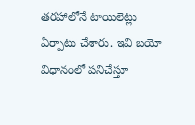తరహాలోనే టాయిలెట్లు ఏర్పాటు చేశారు. ఇవి బయో విధానంలో పనిచేస్తూ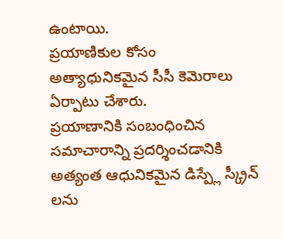ఉంటాయి.
ప్రయాణికుల కోసం అత్యాధునికమైన సీసీ కెమెరాలు ఏర్పాటు చేశారు.
ప్రయాణానికి సంబంధించిన సమాచారాన్ని ప్రదర్శించడానికి అత్యంత ఆధునికమైన డిస్ప్లే స్క్రీన్ లను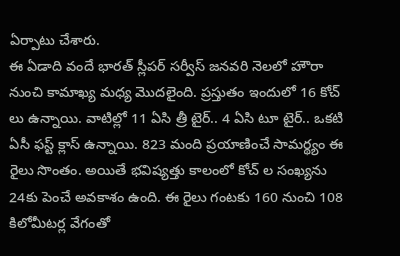ఏర్పాటు చేశారు.
ఈ ఏడాది వందే భారత్ స్లీపర్ సర్వీస్ జనవరి నెలలో హౌరా నుంచి కామాఖ్య మధ్య మొదలైంది. ప్రస్తుతం ఇందులో 16 కోచ్ లు ఉన్నాయి. వాటిల్లో 11 ఏసి త్రీ టైర్.. 4 ఏసి టూ టైర్.. ఒకటి ఏసీ ఫస్ట్ క్లాస్ ఉన్నాయి. 823 మంది ప్రయాణించే సామర్థ్యం ఈ రైలు సొంతం. అయితే భవిష్యత్తు కాలంలో కోచ్ ల సంఖ్యను 24కు పెంచే అవకాశం ఉంది. ఈ రైలు గంటకు 160 నుంచి 108 కిలోమీటర్ల వేగంతో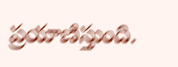ప్రయాణిస్తుంది.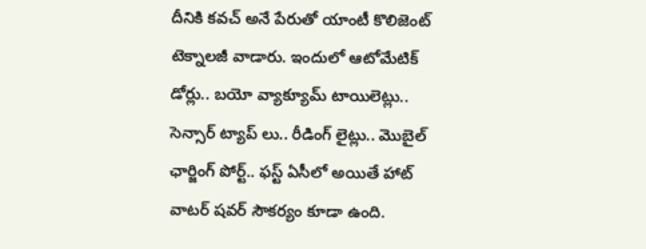దీనికి కవచ్ అనే పేరుతో యాంటీ కొలిజెంట్ టెక్నాలజీ వాడారు. ఇందులో ఆటోమేటిక్ డోర్లు.. బయో వ్యాక్యూమ్ టాయిలెట్లు.. సెన్సార్ ట్యాప్ లు.. రీడింగ్ లైట్లు.. మొబైల్ ఛార్జింగ్ పోర్ట్.. ఫస్ట్ ఏసీలో అయితే హాట్ వాటర్ షవర్ సౌకర్యం కూడా ఉంది.